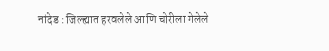नांदेड : जिल्ह्यात हरवलेले आणि चोरीला गेलेले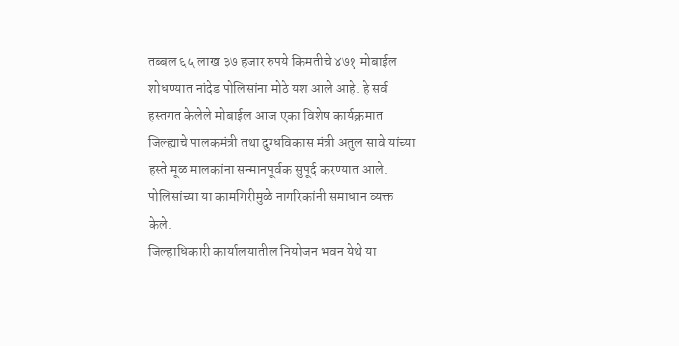तब्बल ६५ लाख ३७ हजार रुपये किमतीचे ४७१ मोबाईल शोधण्यात नांदेड पोलिसांना मोठे यश आले आहे. हे सर्व हस्तगत केलेले मोबाईल आज एका विशेष कार्यक्रमात जिल्ह्याचे पालकमंत्री तथा दुग्धविकास मंत्री अतुल सावे यांच्या हस्ते मूळ मालकांना सन्मानपूर्वक सुपूर्द करण्यात आले. पोलिसांच्या या कामगिरीमुळे नागरिकांनी समाधान व्यक्त केले.
जिल्हाधिकारी कार्यालयातील नियोजन भवन येथे या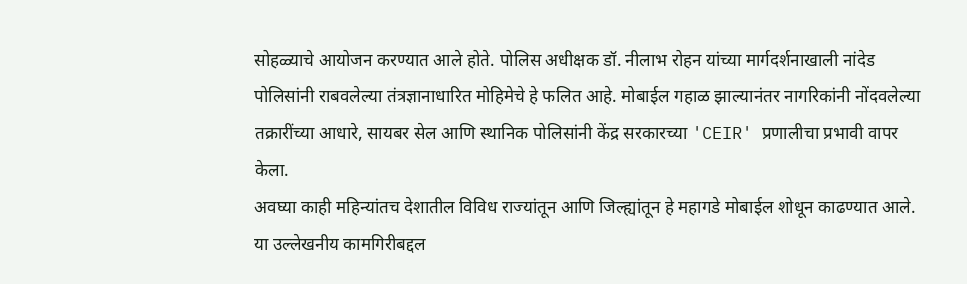सोहळ्याचे आयोजन करण्यात आले होते. पोलिस अधीक्षक डॉ. नीलाभ रोहन यांच्या मार्गदर्शनाखाली नांदेड पोलिसांनी राबवलेल्या तंत्रज्ञानाधारित मोहिमेचे हे फलित आहे. मोबाईल गहाळ झाल्यानंतर नागरिकांनी नोंदवलेल्या तक्रारींच्या आधारे, सायबर सेल आणि स्थानिक पोलिसांनी केंद्र सरकारच्या 'CEIR' प्रणालीचा प्रभावी वापर केला.
अवघ्या काही महिन्यांतच देशातील विविध राज्यांतून आणि जिल्ह्यांतून हे महागडे मोबाईल शोधून काढण्यात आले. या उल्लेखनीय कामगिरीबद्दल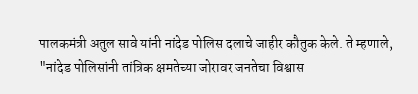पालकमंत्री अतुल सावे यांनी नांदेड पोलिस दलाचे जाहीर कौतुक केले. ते म्हणाले, "नांदेड पोलिसांनी तांत्रिक क्षमतेच्या जोरावर जनतेचा विश्वास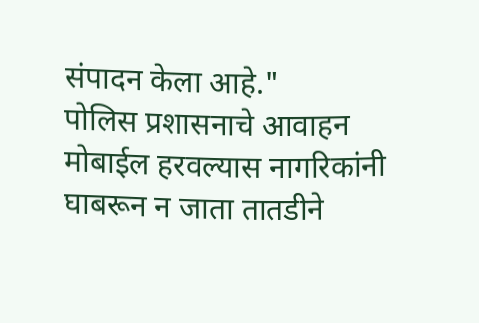संपादन केला आहे."
पोलिस प्रशासनाचे आवाहन
मोबाईल हरवल्यास नागरिकांनी घाबरून न जाता तातडीने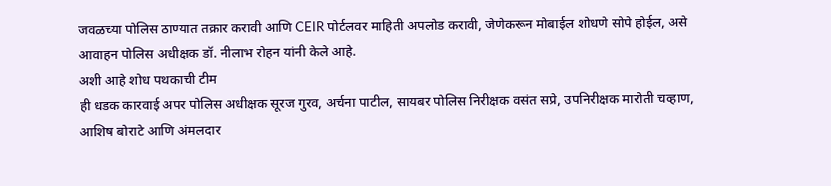जवळच्या पोलिस ठाण्यात तक्रार करावी आणि CEIR पोर्टलवर माहिती अपलोड करावी, जेणेकरून मोबाईल शोधणे सोपे होईल, असे आवाहन पोलिस अधीक्षक डॉ. नीलाभ रोहन यांनी केले आहे.
अशी आहे शोध पथकाची टीम
ही धडक कारवाई अपर पोलिस अधीक्षक सूरज गुरव, अर्चना पाटील, सायबर पोलिस निरीक्षक वसंत सप्रे, उपनिरीक्षक मारोती चव्हाण, आशिष बोराटे आणि अंमलदार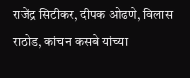राजेंद्र सिटीकर, दीपक ओढणे, विलास राठोड, कांचन कसबे यांच्या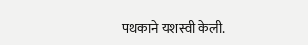पथकाने यशस्वी केली.